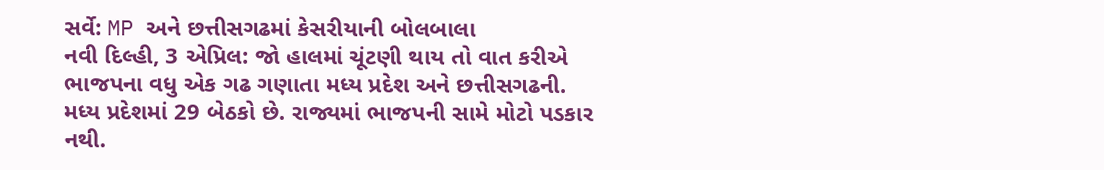સર્વે: MP અને છત્તીસગઢમાં કેસરીયાની બોલબાલા
નવી દિલ્હી, 3 એપ્રિલ: જો હાલમાં ચૂંટણી થાય તો વાત કરીએ ભાજપના વધુ એક ગઢ ગણાતા મધ્ય પ્રદેશ અને છત્તીસગઢની. મધ્ય પ્રદેશમાં 29 બેઠકો છે. રાજ્યમાં ભાજપની સામે મોટો પડકાર નથી.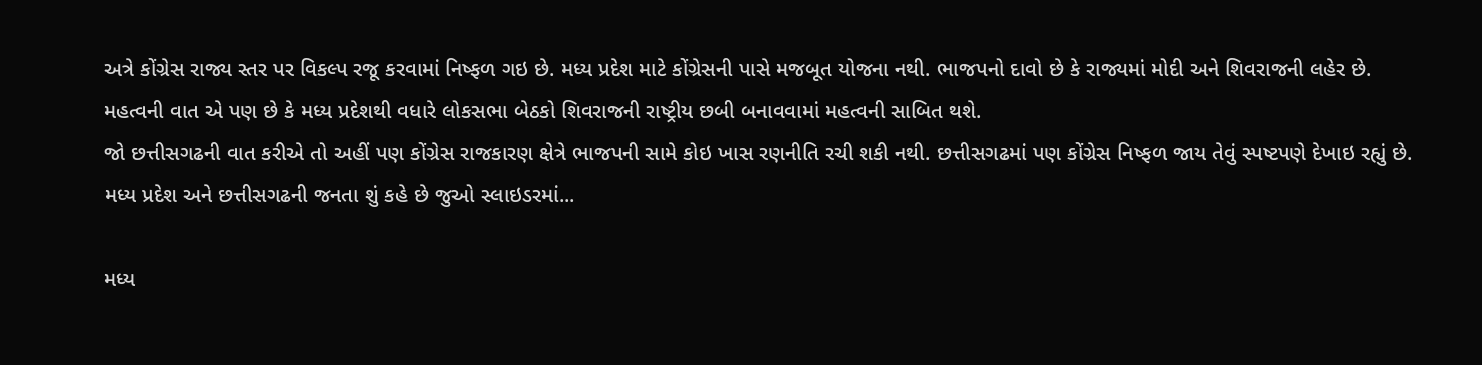અત્રે કોંગ્રેસ રાજ્ય સ્તર પર વિકલ્પ રજૂ કરવામાં નિષ્ફળ ગઇ છે. મધ્ય પ્રદેશ માટે કોંગ્રેસની પાસે મજબૂત યોજના નથી. ભાજપનો દાવો છે કે રાજ્યમાં મોદી અને શિવરાજની લહેર છે. મહત્વની વાત એ પણ છે કે મધ્ય પ્રદેશથી વધારે લોકસભા બેઠકો શિવરાજની રાષ્ટ્રીય છબી બનાવવામાં મહત્વની સાબિત થશે.
જો છત્તીસગઢની વાત કરીએ તો અહીં પણ કોંગ્રેસ રાજકારણ ક્ષેત્રે ભાજપની સામે કોઇ ખાસ રણનીતિ રચી શકી નથી. છત્તીસગઢમાં પણ કોંગ્રેસ નિષ્ફળ જાય તેવું સ્પષ્ટપણે દેખાઇ રહ્યું છે.
મધ્ય પ્રદેશ અને છત્તીસગઢની જનતા શું કહે છે જુઓ સ્લાઇડરમાં...

મધ્ય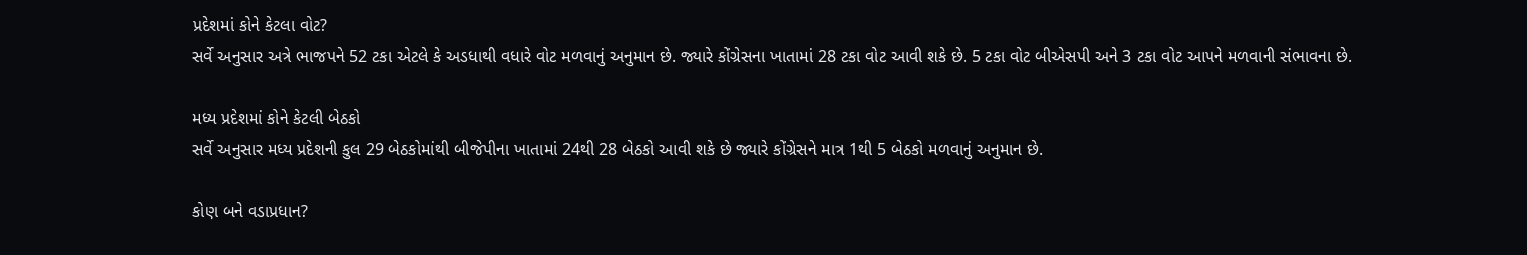પ્રદેશમાં કોને કેટલા વોટ?
સર્વે અનુસાર અત્રે ભાજપને 52 ટકા એટલે કે અડધાથી વધારે વોટ મળવાનું અનુમાન છે. જ્યારે કોંગ્રેસના ખાતામાં 28 ટકા વોટ આવી શકે છે. 5 ટકા વોટ બીએસપી અને 3 ટકા વોટ આપને મળવાની સંભાવના છે.

મધ્ય પ્રદેશમાં કોને કેટલી બેઠકો
સર્વે અનુસાર મધ્ય પ્રદેશની કુલ 29 બેઠકોમાંથી બીજેપીના ખાતામાં 24થી 28 બેઠકો આવી શકે છે જ્યારે કોંગ્રેસને માત્ર 1થી 5 બેઠકો મળવાનું અનુમાન છે.

કોણ બને વડાપ્રધાન?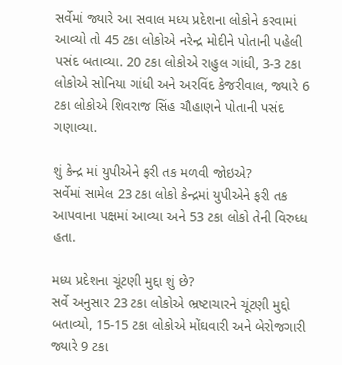સર્વેમાં જ્યારે આ સવાલ મધ્ય પ્રદેશના લોકોને કરવામાં આવ્યો તો 45 ટકા લોકોએ નરેન્દ્ર મોદીને પોતાની પહેલી પસંદ બતાવ્યા. 20 ટકા લોકોએ રાહુલ ગાંધી, 3-3 ટકા લોકોએ સોનિયા ગાંધી અને અરવિંદ કેજરીવાલ, જ્યારે 6 ટકા લોકોએ શિવરાજ સિંહ ચૌહાણને પોતાની પસંદ ગણાવ્યા.

શું કેન્દ્ર માં યુપીએને ફરી તક મળવી જોઇએ?
સર્વેમાં સામેલ 23 ટકા લોકો કેન્દ્રમાં યુપીએને ફરી તક આપવાના પક્ષમાં આવ્યા અને 53 ટકા લોકો તેની વિરુધ્ધ હતા.

મધ્ય પ્રદેશના ચૂંટણી મુદ્દા શું છે?
સર્વે અનુસાર 23 ટકા લોકોએ ભ્રષ્ટાચારને ચૂંટણી મુદ્દો બતાવ્યો, 15-15 ટકા લોકોએ મોંઘવારી અને બેરોજગારી જ્યારે 9 ટકા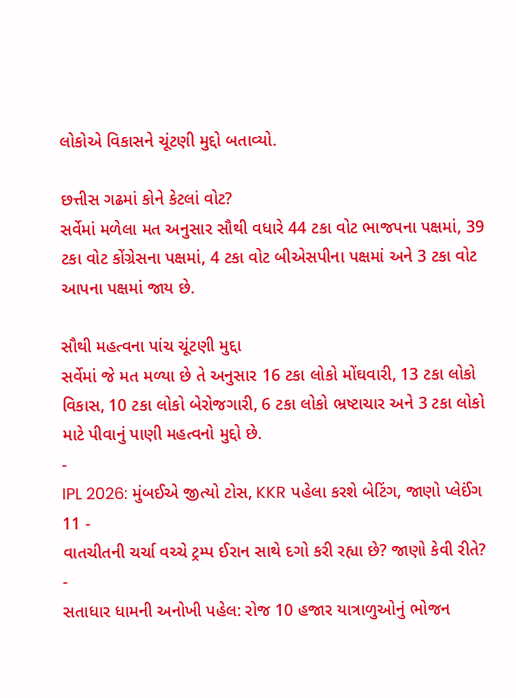લોકોએ વિકાસને ચૂંટણી મુદ્દો બતાવ્યો.

છત્તીસ ગઢમાં કોને કેટલાં વોટ?
સર્વેમાં મળેલા મત અનુસાર સૌથી વધારે 44 ટકા વોટ ભાજપના પક્ષમાં, 39 ટકા વોટ કોંગ્રેસના પક્ષમાં, 4 ટકા વોટ બીએસપીના પક્ષમાં અને 3 ટકા વોટ આપના પક્ષમાં જાય છે.

સૌથી મહત્વના પાંચ ચૂંટણી મુદ્દા
સર્વેમાં જે મત મળ્યા છે તે અનુસાર 16 ટકા લોકો મોંઘવારી, 13 ટકા લોકો વિકાસ, 10 ટકા લોકો બેરોજગારી, 6 ટકા લોકો ભ્રષ્ટાચાર અને 3 ટકા લોકો માટે પીવાનું પાણી મહત્વનો મુદ્દો છે.
-
IPL 2026: મુંબઈએ જીત્યો ટોસ, KKR પહેલા કરશે બેટિંગ, જાણો પ્લેઈંગ 11 -
વાતચીતની ચર્ચા વચ્ચે ટ્રમ્પ ઈરાન સાથે દગો કરી રહ્યા છે? જાણો કેવી રીતે? -
સતાધાર ધામની અનોખી પહેલ: રોજ 10 હજાર યાત્રાળુઓનું ભોજન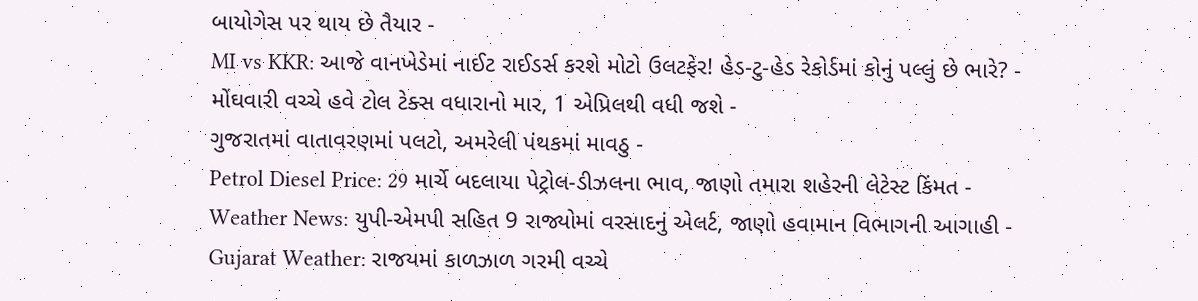બાયોગેસ પર થાય છે તૈયાર -
MI vs KKR: આજે વાનખેડેમાં નાઈટ રાઈડર્સ કરશે મોટો ઉલટફેર! હેડ-ટુ-હેડ રેકોર્ડમાં કોનું પલ્લું છે ભારે? -
મોંઘવારી વચ્ચે હવે ટોલ ટેક્સ વધારાનો માર, 1 એપ્રિલથી વધી જશે -
ગુજરાતમાં વાતાવરણમાં પલટો, અમરેલી પંથકમાં માવઠુ -
Petrol Diesel Price: 29 માર્ચે બદલાયા પેટ્રોલ-ડીઝલના ભાવ, જાણો તમારા શહેરની લેટેસ્ટ કિંમત -
Weather News: યુપી-એમપી સહિત 9 રાજ્યોમાં વરસાદનું એલર્ટ, જાણો હવામાન વિભાગની આગાહી -
Gujarat Weather: રાજયમાં કાળઝાળ ગરમી વચ્ચે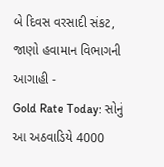બે દિવસ વરસાદી સંકટ, જાણો હવામાન વિભાગની આગાહી -
Gold Rate Today: સોનું આ અઠવાડિયે 4000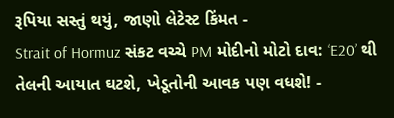રૂપિયા સસ્તું થયું, જાણો લેટેસ્ટ કિંમત -
Strait of Hormuz સંકટ વચ્ચે PM મોદીનો મોટો દાવ: ‘E20’ થી તેલની આયાત ઘટશે, ખેડૂતોની આવક પણ વધશે! -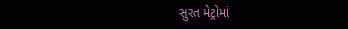સુરત મેટ્રોમાં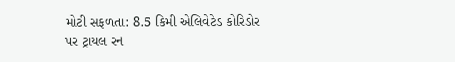મોટી સફળતા: 8.5 કિમી એલિવેટેડ કોરિડોર પર ટ્રાયલ રન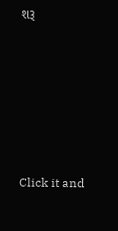શરૂ






Click it and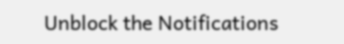Unblock the Notifications